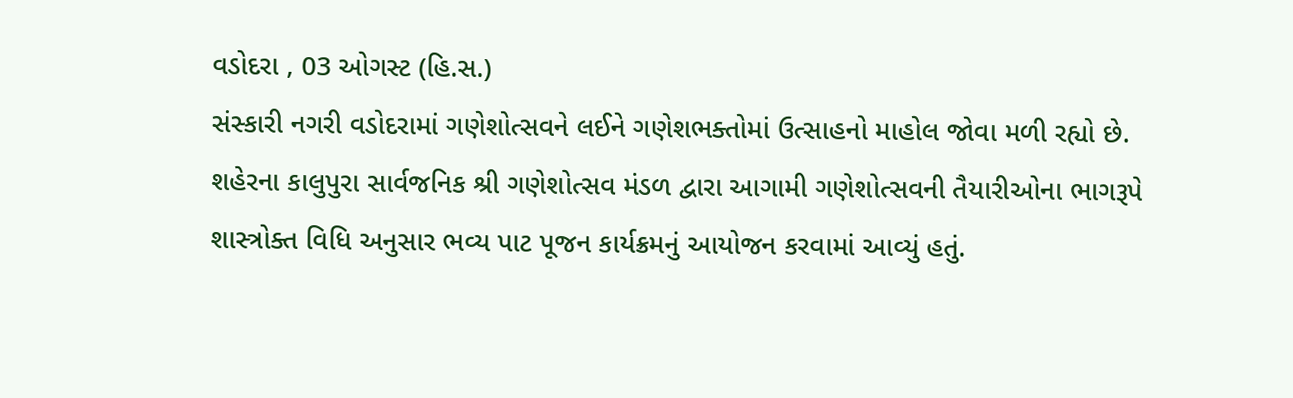વડોદરા , 03 ઓગસ્ટ (હિ.સ.)
સંસ્કારી નગરી વડોદરામાં ગણેશોત્સવને લઈને ગણેશભક્તોમાં ઉત્સાહનો માહોલ જોવા મળી રહ્યો છે. શહેરના કાલુપુરા સાર્વજનિક શ્રી ગણેશોત્સવ મંડળ દ્વારા આગામી ગણેશોત્સવની તૈયારીઓના ભાગરૂપે શાસ્ત્રોક્ત વિધિ અનુસાર ભવ્ય પાટ પૂજન કાર્યક્રમનું આયોજન કરવામાં આવ્યું હતું.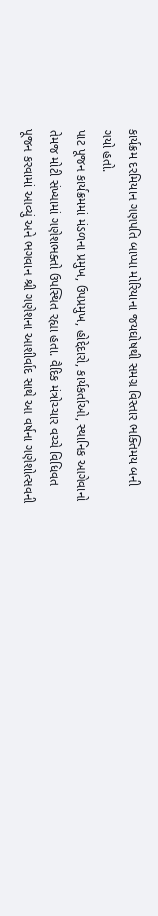કાર્યક્રમ દરમિયાન ગણપતિ બાપ્પા મોરિયાના જયઘોષથી સમગ્ર વિસ્તાર ભક્તિમય બની ગયો હતો.
પાટ પૂજન કાર્યક્રમમાં મંડળના પ્રમુખ, ઉપપ્રમુખ, હોદ્દેદારો, કાર્યકર્તાઓ, સ્થાનિક આગેવાનો તેમજ મોટી સંખ્યામાં ગણેશભક્તો ઉપસ્થિત રહ્યા હતા. વૈદિક મંત્રોચ્ચાર વચ્ચે વિધિવત પૂજન કરવામાં આવ્યું અને ભગવાન શ્રી ગણેશના આશીર્વાદ સાથે આ વર્ષના ગણેશોત્સવની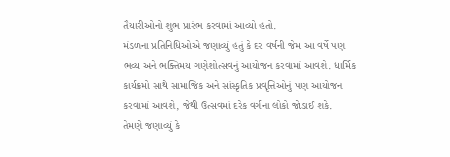તૈયારીઓનો શુભ પ્રારંભ કરવામાં આવ્યો હતો.
મંડળના પ્રતિનિધિઓએ જણાવ્યું હતું કે દર વર્ષની જેમ આ વર્ષે પણ ભવ્ય અને ભક્તિમય ગણેશોત્સવનું આયોજન કરવામાં આવશે. ધાર્મિક કાર્યક્રમો સાથે સામાજિક અને સાંસ્કૃતિક પ્રવૃત્તિઓનું પણ આયોજન કરવામાં આવશે, જેથી ઉત્સવમાં દરેક વર્ગના લોકો જોડાઈ શકે.
તેમણે જણાવ્યું કે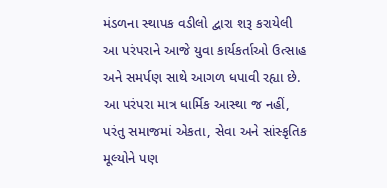મંડળના સ્થાપક વડીલો દ્વારા શરૂ કરાયેલી આ પરંપરાને આજે યુવા કાર્યકર્તાઓ ઉત્સાહ અને સમર્પણ સાથે આગળ ધપાવી રહ્યા છે. આ પરંપરા માત્ર ધાર્મિક આસ્થા જ નહીં, પરંતુ સમાજમાં એકતા, સેવા અને સાંસ્કૃતિક મૂલ્યોને પણ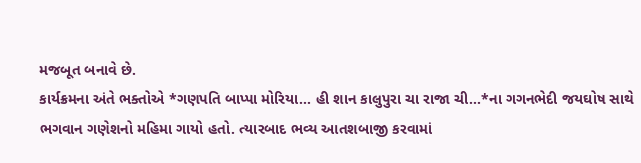મજબૂત બનાવે છે.
કાર્યક્રમના અંતે ભક્તોએ *ગણપતિ બાપ્પા મોરિયા... હી શાન કાલુપુરા ચા રાજા ચી...*ના ગગનભેદી જયઘોષ સાથે ભગવાન ગણેશનો મહિમા ગાયો હતો. ત્યારબાદ ભવ્ય આતશબાજી કરવામાં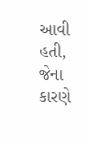આવી હતી, જેના કારણે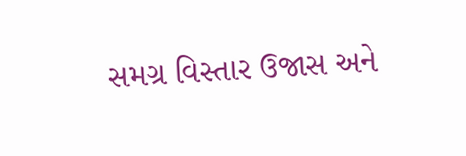સમગ્ર વિસ્તાર ઉજાસ અને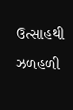ઉત્સાહથી ઝળહળી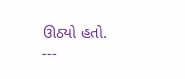ઊઠ્યો હતો.
---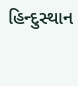હિન્દુસ્થાન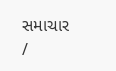સમાચાર /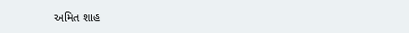અમિત શાહ